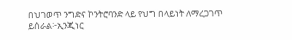በህገወጥ ንግድና ኮንትሮባንድ ላይ የህግ በላይነት ለማረጋገጥ ይሰራል፦ኢንጂነር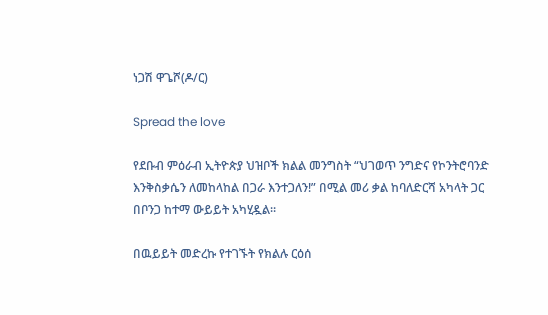ነጋሽ ዋጌሾ(ዶ/ር)

Spread the love

የደቡብ ምዕራብ ኢትዮጵያ ህዝቦች ክልል መንግስት “ህገወጥ ንግድና የኮንትሮባንድ እንቅስቃሴን ለመከላከል በጋራ እንተጋለን!” በሚል መሪ ቃል ከባለድርሻ አካላት ጋር በቦንጋ ከተማ ውይይት አካሂዷል።

በዉይይት መድረኩ የተገኙት የክልሉ ርዕሰ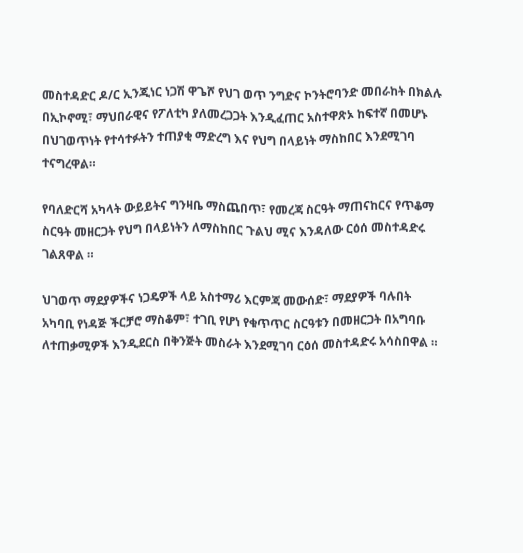መስተዳድር ዶ/ር ኢንጂነር ነጋሽ ዋጌሾ የህገ ወጥ ንግድና ኮንትሮባንድ መበራከት በክልሉ በኢኮኖሚ፣ ማህበራዊና የፖለቲካ ያለመረጋጋት እንዲፈጠር አስተዋጽኦ ከፍተኛ በመሆኑ በህገወጥነት የተሳተፉትን ተጠያቂ ማድረግ እና የህግ በላይነት ማስከበር እንደሚገባ ተናግረዋል።

የባለድርሻ አካላት ውይይትና ግንዛቤ ማስጨበጥ፣ የመረጃ ስርዓት ማጠናከርና የጥቆማ ስርዓት መዘርጋት የህግ በላይነትን ለማስከበር ጉልህ ሚና እንዳለው ርዕሰ መስተዳድሩ ገልጸዋል ።

ህገወጥ ማደያዎችና ነጋዴዎች ላይ አስተማሪ እርምጃ መውሰድ፣ ማደያዎች ባሉበት አካባቢ የነዳጅ ችርቻሮ ማስቆም፣ ተገቢ የሆነ የቁጥጥር ስርዓቱን በመዘርጋት በአግባቡ ለተጠቃሚዎች እንዲደርስ በቅንጅት መስራት እንደሚገባ ርዕሰ መስተዳድሩ አሳስበዋል ።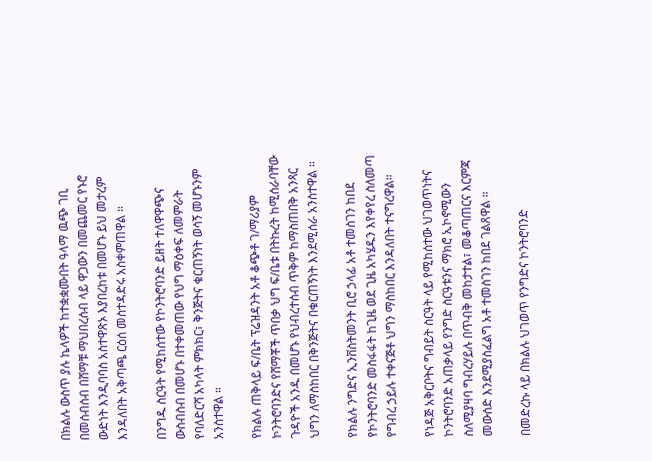በክልሉ ውስጥ ያሉ ኬላዎች ከተቋቋሙበት ዓላማ ዉጭ ገቢ በመሰብሰብ በሸማቹ ማህበረሰብ ላይ ዋጋውን በመጨመር የኑሮ ውድነት እንዲባባስ አስተዋጽኦ እያበረከቱ በመሆኑ ይህ መታረም እንዳለበት አቅጣጫ ርዕሰ መስተዳድሩ አስቀምጠዋል ።

በንግዱ ስርዓት የሚከሰተው የኮንትሮባንድ ይዘት ተለዋዋጭና ውስብስብ በመሆኑ በተቀመጠው የህግ ማዕቀፍ ለመምራት የባለድርሻ አካላት ምክክር፣ ቅንጅትና ቁርጠኝነት ወሳኝ መሆኑንም አንስተዋል ።

የክልሉ ጠቅላይ ፍ/ቤት ፕሬዝዳንት አቶ ቆጭቶ ገ/ማሪያም ኮንትሮባንድና የሸማቾች ጥበቃ ህግ ፍ/ቤቱ በትኩረት ከሚሰራባቸው ጉዳዮች አንዱ በመሆኑ የህብረተሰብ ጥቅም ከማስጠበቅ አንጻር ህግን ለማስከበር በቅንጅትና በቁርጠኝነት እንደሚሰራ አንስተዋል ።

የክልሉ ንግድና ኢንቨስትመንት ቢሮ ኃላፊ አቶ ተመስገን ከበደ የኮንትሮባንድ መስፋፋት ከጊዜ ወደ ጊዜ አካሄዱን እየቀየረ ስለመጣ የግብረ ኃይሉ ተቀናጅቶ ህግን ማስከበር እንዳለበት ተናግረዋል።

የነዳጅ አቅርቦትና ግብይት ስርዓት ላይ የሚከሰተው ህገወጥነትና ኮንትሮባንድ አጠቃላይ የንግድ ስርዓቱንና ማክሮ ኢኮኖሚውን ስለሚያዛባ ግብረሃይሉ በጥብቅ መከታተል፣ መቆጣጠርና እርምጃ መውሰድ እንደሚያስፈልግ አቶ ተመስገን ከበደ ገልጸዋል ።

በመድረኩ ላይ በክልሉ ህገወጥ የንግድና ኮንትሮባንድ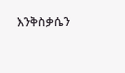እንቅስቃሴን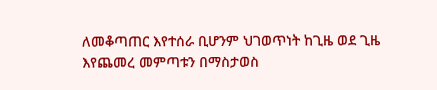ለመቆጣጠር እየተሰራ ቢሆንም ህገወጥነት ከጊዜ ወደ ጊዜ እየጨመረ መምጣቱን በማስታወስ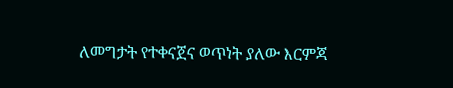ለመግታት የተቀናጀና ወጥነት ያለው እርምጃ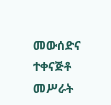መውሰድና ተቀናጅቶ መሥራት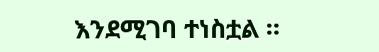እንደሚገባ ተነስቷል ።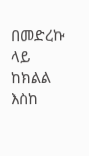በመድረኩ ላይ ከክልል እስከ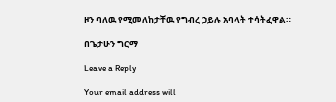ዞን ባለዉ የሚመለከታቸዉ የግብረ ኃይሉ አባላት ተሳትፈዋል።

በጌታሁን ግርማ

Leave a Reply

Your email address will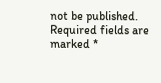not be published. Required fields are marked *